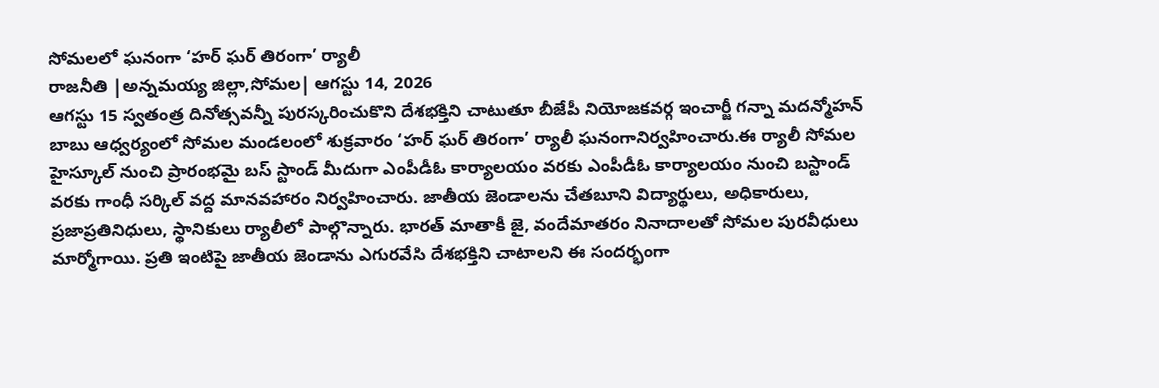సోమలలో ఘనంగా ‘హర్ ఘర్ తిరంగా’ ర్యాలీ
రాజనీతి |అన్నమయ్య జిల్లా,సోమల| ఆగస్టు 14, 2026
ఆగస్టు 15 స్వతంత్ర దినోత్సవన్నీ పురస్కరించుకొని దేశభక్తిని చాటుతూ బీజేపీ నియోజకవర్గ ఇంచార్జీ గన్నా మదన్మోహన్ బాబు ఆధ్వర్యంలో సోమల మండలంలో శుక్రవారం ‘హర్ ఘర్ తిరంగా’ ర్యాలీ ఘనంగానిర్వహించారు.ఈ ర్యాలీ సోమల హైస్కూల్ నుంచి ప్రారంభమై బస్ స్టాండ్ మీదుగా ఎంపీడీఓ కార్యాలయం వరకు ఎంపీడీఓ కార్యాలయం నుంచి బస్టాండ్ వరకు గాంధీ సర్కిల్ వద్ద మానవహారం నిర్వహించారు. జాతీయ జెండాలను చేతబూని విద్యార్థులు, అధికారులు, ప్రజాప్రతినిధులు, స్థానికులు ర్యాలీలో పాల్గొన్నారు. భారత్ మాతాకీ జై, వందేమాతరం నినాదాలతో సోమల పురవీధులు మార్మోగాయి. ప్రతి ఇంటిపై జాతీయ జెండాను ఎగురవేసి దేశభక్తిని చాటాలని ఈ సందర్భంగా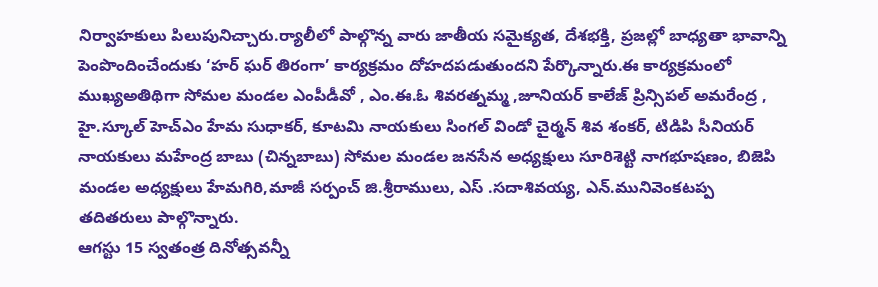నిర్వాహకులు పిలుపునిచ్చారు.ర్యాలీలో పాల్గొన్న వారు జాతీయ సమైక్యత, దేశభక్తి, ప్రజల్లో బాధ్యతా భావాన్ని పెంపొందించేందుకు ‘హర్ ఘర్ తిరంగా’ కార్యక్రమం దోహదపడుతుందని పేర్కొన్నారు.ఈ కార్యక్రమంలో ముఖ్యఅతిథిగా సోమల మండల ఎంపీడీవో , ఎం.ఈ.ఓ శివరత్నమ్మ ,జూనియర్ కాలేజ్ ప్రిన్సిపల్ అమరేంద్ర , హై.స్కూల్ హెచ్ఎం హేమ సుధాకర్, కూటమి నాయకులు సింగల్ విండో చైర్మన్ శివ శంకర్, టిడిపి సీనియర్ నాయకులు మహేంద్ర బాబు (చిన్నబాబు) సోమల మండల జనసేన అధ్యక్షులు సూరిశెట్టి నాగభూషణం, బిజెపి మండల అధ్యక్షులు హేమగిరి,మాజీ సర్పంచ్ జి.శ్రీరాములు, ఎస్ .సదాశివయ్య, ఎన్.మునివెంకటప్ప తదితరులు పాల్గొన్నారు.
ఆగస్టు 15 స్వతంత్ర దినోత్సవన్నీ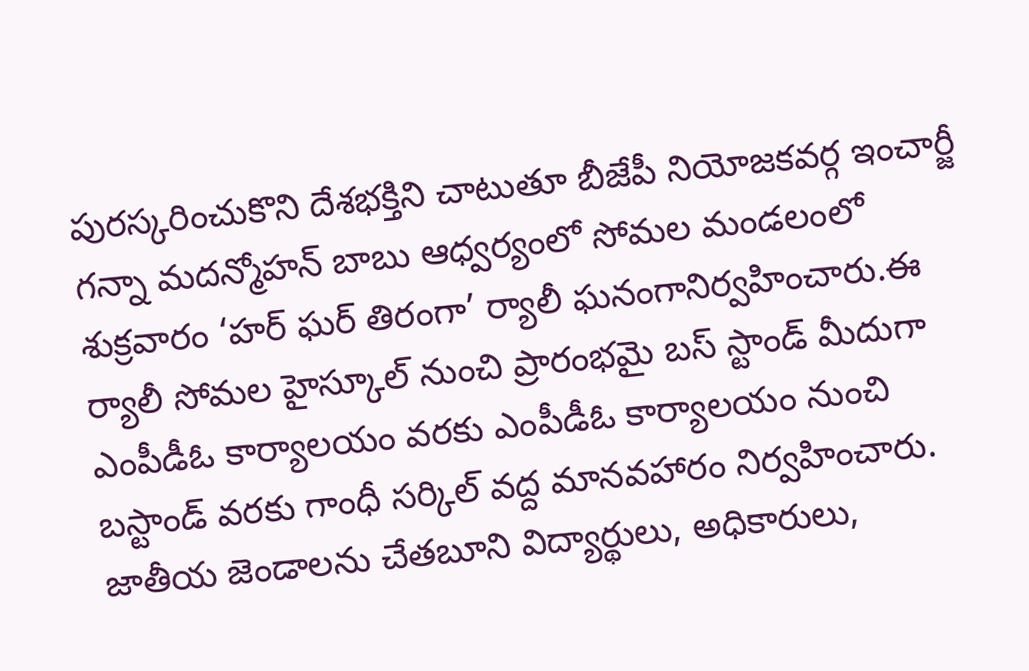పురస్కరించుకొని దేశభక్తిని చాటుతూ బీజేపీ నియోజకవర్గ ఇంచార్జీ గన్నా మదన్మోహన్ బాబు ఆధ్వర్యంలో సోమల మండలంలో శుక్రవారం ‘హర్ ఘర్ తిరంగా’ ర్యాలీ ఘనంగానిర్వహించారు.ఈ ర్యాలీ సోమల హైస్కూల్ నుంచి ప్రారంభమై బస్ స్టాండ్ మీదుగా ఎంపీడీఓ కార్యాలయం వరకు ఎంపీడీఓ కార్యాలయం నుంచి బస్టాండ్ వరకు గాంధీ సర్కిల్ వద్ద మానవహారం నిర్వహించారు. జాతీయ జెండాలను చేతబూని విద్యార్థులు, అధికారులు,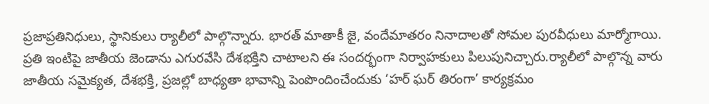ప్రజాప్రతినిధులు, స్థానికులు ర్యాలీలో పాల్గొన్నారు. భారత్ మాతాకీ జై, వందేమాతరం నినాదాలతో సోమల పురవీధులు మార్మోగాయి. ప్రతి ఇంటిపై జాతీయ జెండాను ఎగురవేసి దేశభక్తిని చాటాలని ఈ సందర్భంగా నిర్వాహకులు పిలుపునిచ్చారు.ర్యాలీలో పాల్గొన్న వారు జాతీయ సమైక్యత, దేశభక్తి, ప్రజల్లో బాధ్యతా భావాన్ని పెంపొందించేందుకు ‘హర్ ఘర్ తిరంగా’ కార్యక్రమం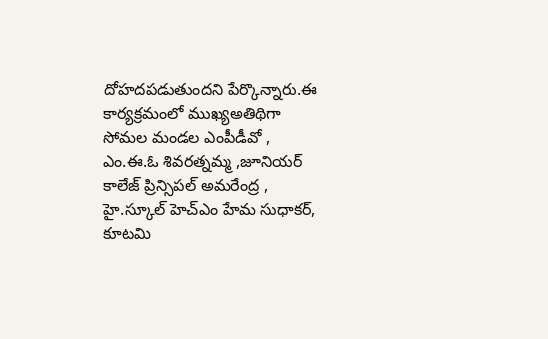దోహదపడుతుందని పేర్కొన్నారు.ఈ కార్యక్రమంలో ముఖ్యఅతిథిగా సోమల మండల ఎంపీడీవో , ఎం.ఈ.ఓ శివరత్నమ్మ ,జూనియర్ కాలేజ్ ప్రిన్సిపల్ అమరేంద్ర , హై.స్కూల్ హెచ్ఎం హేమ సుధాకర్, కూటమి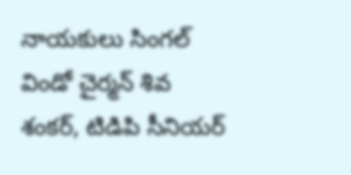నాయకులు సింగల్ విండో చైర్మన్ శివ శంకర్, టిడిపి సీనియర్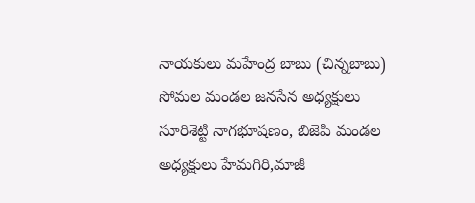నాయకులు మహేంద్ర బాబు (చిన్నబాబు) సోమల మండల జనసేన అధ్యక్షులు సూరిశెట్టి నాగభూషణం, బిజెపి మండల అధ్యక్షులు హేమగిరి,మాజీ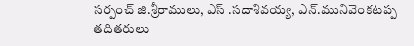సర్పంచ్ జి.శ్రీరాములు, ఎస్ .సదాశివయ్య, ఎన్.మునివెంకటప్ప తదితరులు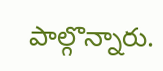పాల్గొన్నారు.